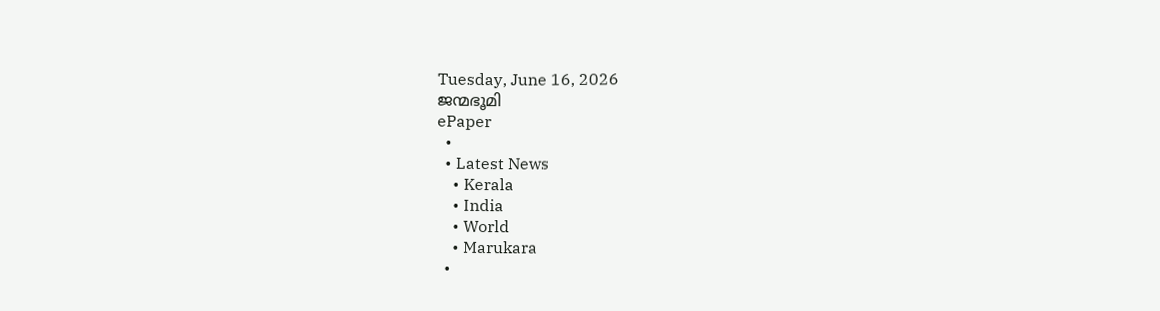Tuesday, June 16, 2026
ജന്മഭൂമി
ePaper
  •
  • Latest News
    • Kerala
    • India
    • World
    • Marukara
  •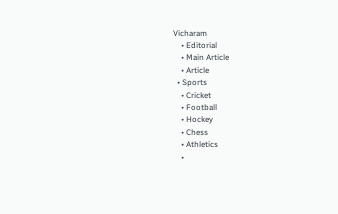Vicharam
    • Editorial
    • Main Article
    • Article
  • Sports
    • Cricket
    • Football
    • Hockey
    • Chess
    • Athletics
    •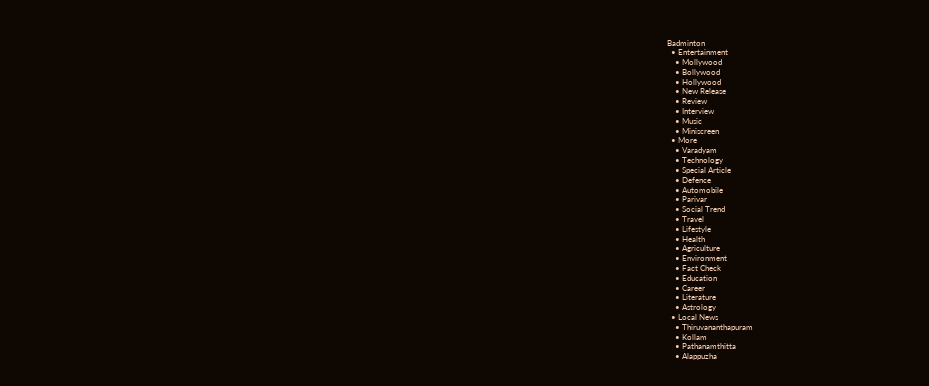Badminton
  • Entertainment
    • Mollywood
    • Bollywood
    • Hollywood
    • New Release
    • Review
    • Interview
    • Music
    • Miniscreen
  • More
    • Varadyam
    • Technology
    • Special Article
    • Defence
    • Automobile
    • Parivar
    • Social Trend
    • Travel
    • Lifestyle
    • Health
    • Agriculture
    • Environment
    • Fact Check
    • Education
    • Career
    • Literature
    • Astrology
  • Local News
    • Thiruvananthapuram
    • Kollam
    • Pathanamthitta
    • Alappuzha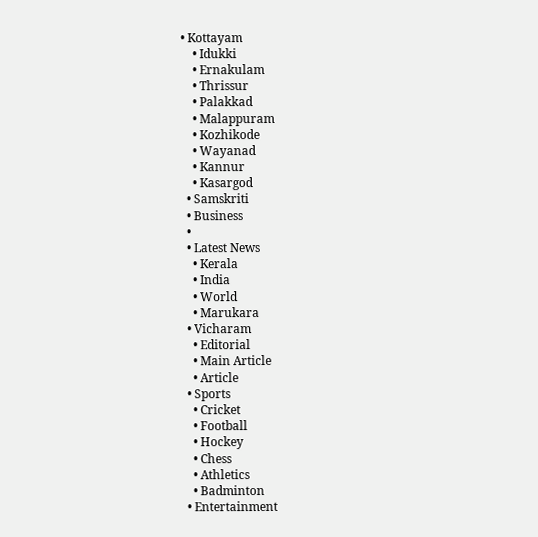• Kottayam
    • Idukki
    • Ernakulam
    • Thrissur
    • Palakkad
    • Malappuram
    • Kozhikode
    • Wayanad
    • Kannur
    • Kasargod
  • Samskriti
  • Business
  •
  • Latest News
    • Kerala
    • India
    • World
    • Marukara
  • Vicharam
    • Editorial
    • Main Article
    • Article
  • Sports
    • Cricket
    • Football
    • Hockey
    • Chess
    • Athletics
    • Badminton
  • Entertainment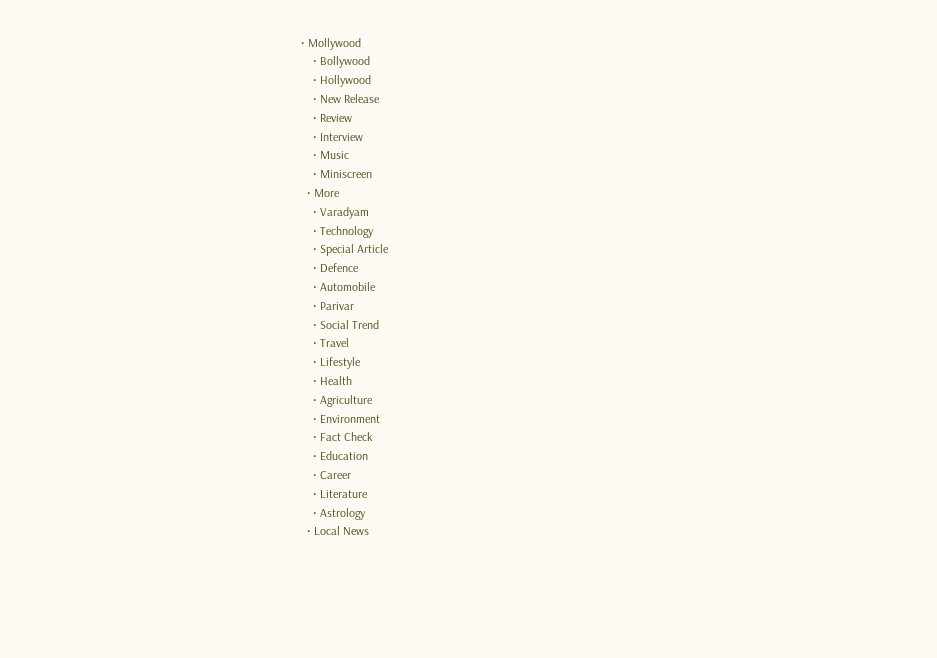• Mollywood
    • Bollywood
    • Hollywood
    • New Release
    • Review
    • Interview
    • Music
    • Miniscreen
  • More
    • Varadyam
    • Technology
    • Special Article
    • Defence
    • Automobile
    • Parivar
    • Social Trend
    • Travel
    • Lifestyle
    • Health
    • Agriculture
    • Environment
    • Fact Check
    • Education
    • Career
    • Literature
    • Astrology
  • Local News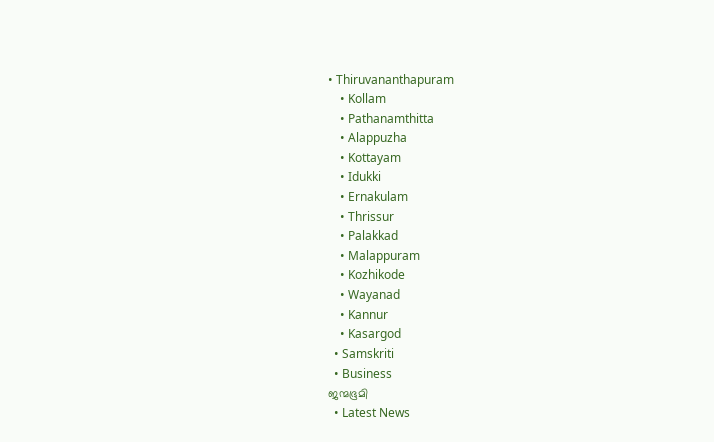• Thiruvananthapuram
    • Kollam
    • Pathanamthitta
    • Alappuzha
    • Kottayam
    • Idukki
    • Ernakulam
    • Thrissur
    • Palakkad
    • Malappuram
    • Kozhikode
    • Wayanad
    • Kannur
    • Kasargod
  • Samskriti
  • Business
ജന്മഭൂമി
  • Latest News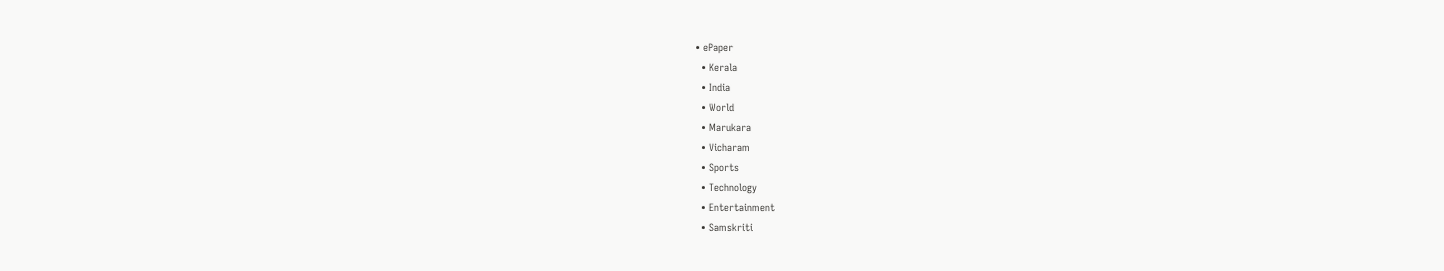• ePaper
  • Kerala
  • India
  • World
  • Marukara
  • Vicharam
  • Sports
  • Technology
  • Entertainment
  • Samskriti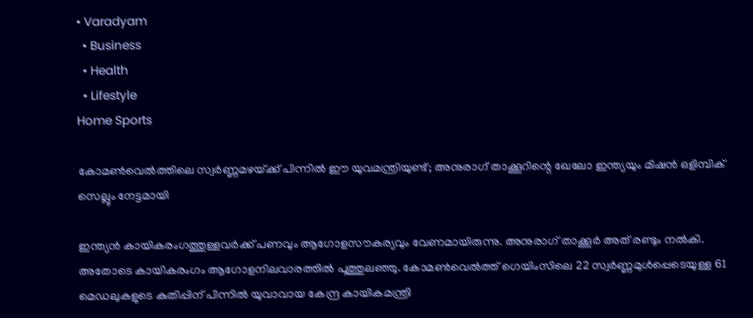• Varadyam
  • Business
  • Health
  • Lifestyle
Home Sports

കോമണ്‍വെല്‍ത്തിലെ സ്വര്‍ണ്ണമഴയ്‌ക്ക് പിന്നില്‍ ഈ യുവമന്ത്രിയുണ്ട്; അനുരാഗ് താക്കൂറിന്റെ ഖേലോ ഇന്ത്യയും മിഷന്‍ ഒളിമ്പിക് സെല്ലും നേട്ടമായി

ഇന്ത്യന്‍ കായികരംഗത്തുള്ളവര്‍ക്ക് പണവും ആഗോളസൗകര്യവും വേണമായിരുന്നു. അനുരാഗ് താക്കൂര്‍ അത് രണ്ടും നല്‍കി. അതോടെ കായികരംഗം ആഗോളനിലവാരത്തില്‍ പൂത്തുലഞ്ഞു. കോമണ്‍വെല്‍ത്ത് ഗെയിംസിലെ 22 സ്വര്‍ണ്ണമുള്‍പ്പെടെയുള്ള 61 മെഡലുകളുടെ കുതിപ്പിന് പിന്നില്‍ യുവാവായ കേന്ദ്ര കായികമന്ത്രി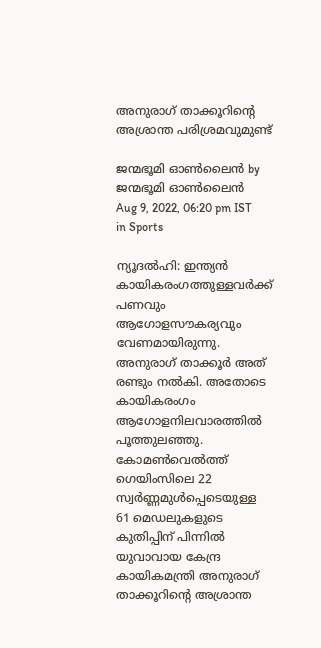അനുരാഗ് താക്കൂറിന്റെ അശ്രാന്ത പരിശ്രമവുമുണ്ട്

ജന്മഭൂമി ഓണ്‍ലൈന്‍ by ജന്മഭൂമി ഓണ്‍ലൈന്‍
Aug 9, 2022, 06:20 pm IST
in Sports

ന്യൂദല്‍ഹി: ഇന്ത്യന്‍ കായികരംഗത്തുള്ളവര്‍ക്ക് പണവും ആഗോളസൗകര്യവും വേണമായിരുന്നു. അനുരാഗ് താക്കൂര്‍ അത് രണ്ടും നല്‍കി. അതോടെ കായികരംഗം ആഗോളനിലവാരത്തില്‍ പൂത്തുലഞ്ഞു. കോമണ്‍വെല്‍ത്ത് ഗെയിംസിലെ 22 സ്വര്‍ണ്ണമുള്‍പ്പെടെയുള്ള 61 മെഡലുകളുടെ കുതിപ്പിന് പിന്നില്‍ യുവാവായ കേന്ദ്ര കായികമന്ത്രി അനുരാഗ് താക്കൂറിന്റെ അശ്രാന്ത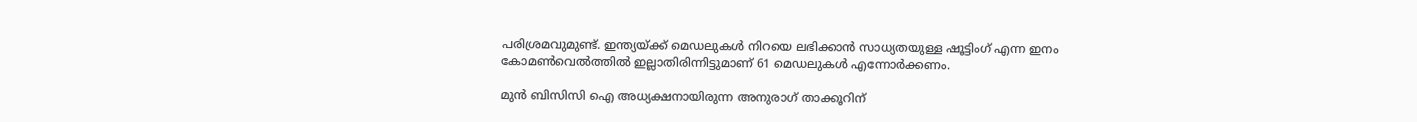പരിശ്രമവുമുണ്ട്. ഇന്ത്യയ്‌ക്ക് മെഡലുകള്‍ നിറയെ ലഭിക്കാന്‍ സാധ്യതയുള്ള ഷൂട്ടിംഗ് എന്ന ഇനം കോമണ്‍വെല്‍ത്തില്‍ ഇല്ലാതിരിന്നിട്ടുമാണ് 61 മെഡലുകള്‍ എന്നോര്‍ക്കണം.

മുന്‍ ബിസിസി ഐ അധ്യക്ഷനായിരുന്ന അനുരാഗ് താക്കൂറിന്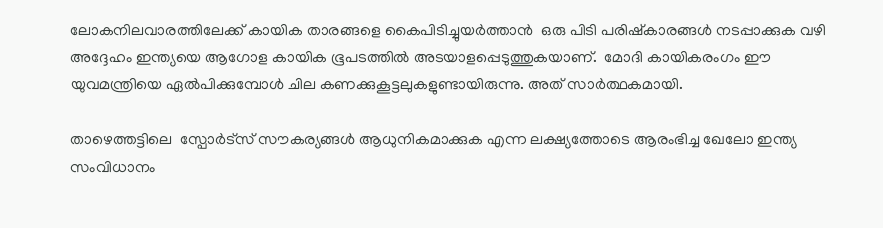ലോകനിലവാരത്തിലേക്ക് കായിക താരങ്ങളെ കൈപിടിച്ചുയര്‍ത്താന്‍  ഒരു പിടി പരിഷ്കാരങ്ങള്‍ നടപ്പാക്കുക വഴി അദ്ദേഹം ഇന്ത്യയെ ആഗോള കായിക ഭൂപടത്തില്‍ അടയാളപ്പെടുത്തുകയാണ്.  മോദി കായികരംഗം ഈ യുവമന്ത്രിയെ ഏല്‍പിക്കുമ്പോള്‍ ചില കണക്കുകൂട്ടലുകളുണ്ടായിരുന്നു. അത് സാര്‍ത്ഥകമായി.

താഴെത്തട്ടിലെ  സ്പോര്‍ട്സ് സൗകര്യങ്ങള്‍ ആധുനികമാക്കുക എന്ന ലക്ഷ്യത്തോടെ ആരംഭിച്ച ഖേലോ ഇന്ത്യ സംവിധാനം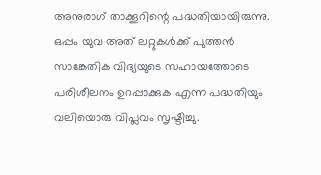അനുരാഗ് താക്കൂറിന്റെ പദ്ധതിയായിരുന്നു. ഒപ്പം യുവ അത് ലറ്റുകള്‍ക്ക് പുത്തന്‍ സാങ്കേതിക വിദ്യയുടെ സഹായത്തോടെ പരിശീലനം ഉറപ്പാക്കുക എന്ന പദ്ധതിയും വലിയൊരു വിപ്ലവം സൃഷ്ടിച്ചു.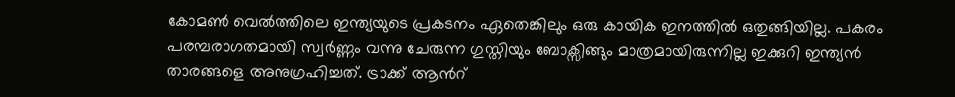കോമണ്‍ വെല്‍ത്തിലെ ഇന്ത്യയുടെ പ്രകടനം ഏതെങ്കിലും ഒരു കായിക ഇനത്തില്‍ ഒതുങ്ങിയില്ല. പകരം പരമ്പരാഗതമായി സ്വര്‍ണ്ണം വന്നു ചേരുന്ന ഗുസ്തിയും ബോക്സിങ്ങും മാത്രമായിരുന്നില്ല ഇക്കുറി ഇന്ത്യന്‍ താരങ്ങളെ അനുഗ്രഹിച്ചത്. ട്രാക്ക് ആന്‍റ്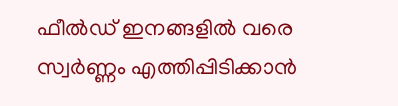ഫീല്‍ഡ് ഇനങ്ങളില്‍ വരെ സ്വര്‍ണ്ണം എത്തിപ്പിടിക്കാന്‍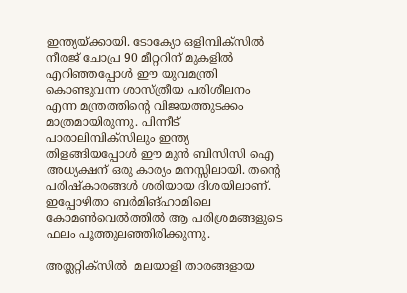ഇന്ത്യയ്‌ക്കായി. ടോക്യോ ഒളിമ്പിക്സില്‍ നീരജ് ചോപ്ര 90 മീറ്ററിന് മുകളില്‍ എറിഞ്ഞപ്പോള്‍ ഈ യുവമന്ത്രി കൊണ്ടുവന്ന ശാസ്ത്രീയ പരിശീലനം എന്ന മന്ത്രത്തിന്റെ വിജയത്തുടക്കം മാത്രമായിരുന്നു. പിന്നീട് പാരാലിമ്പിക്സിലും ഇന്ത്യ തിളങ്ങിയപ്പോള്‍ ഈ മു‍ന്‍ ബിസിസി ഐ അധ്യക്ഷന് ഒരു കാര്യം മനസ്സിലായി. തന്റെ പരിഷ്കാരങ്ങള്‍ ശരിയായ ദിശയിലാണ്. ഇപ്പോഴിതാ ബര്‍മിങ്ഹാമിലെ കോമണ്‍വെല്‍ത്തില്‍ ആ പരിശ്രമങ്ങളുടെ ഫലം പൂത്തുലഞ്ഞിരിക്കുന്നു.

അത്ലറ്റിക്സില്‍  മലയാളി താരങ്ങളായ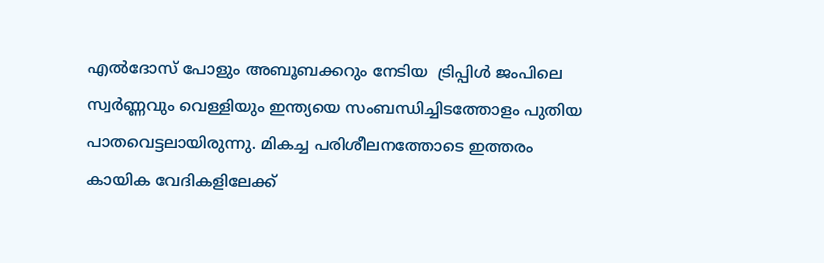എല്‍ദോസ് പോളും അബൂബക്കറും നേടിയ  ട്രിപ്പിള്‍ ജംപിലെ സ്വര്‍ണ്ണവും വെള്ളിയും ഇന്ത്യയെ സംബന്ധിച്ചിടത്തോളം പുതിയ പാതവെട്ടലായിരുന്നു. മികച്ച പരിശീലനത്തോടെ ഇത്തരം കായിക വേദികളിലേക്ക്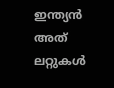ഇന്ത്യന്‍ അത് ലറ്റുകള്‍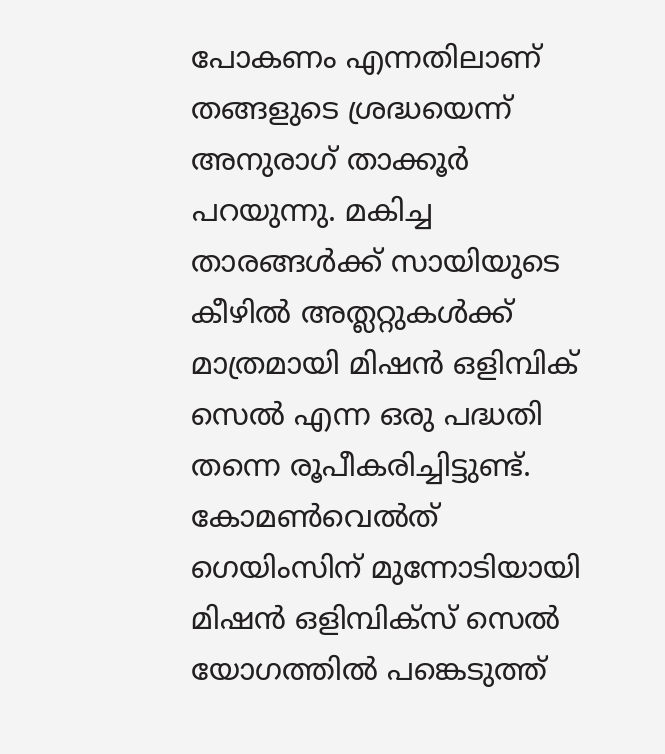പോകണം എന്നതിലാണ് തങ്ങളുടെ ശ്രദ്ധയെന്ന് അനുരാഗ് താക്കൂര്‍ പറയുന്നു. മകിച്ച താരങ്ങള്‍ക്ക് സായിയുടെ കീഴില്‍ അത്ലറ്റുകള്‍ക്ക് മാത്രമായി മിഷന്‍ ഒളിമ്പിക് സെല്‍ എന്ന ഒരു പദ്ധതി തന്നെ രൂപീകരിച്ചിട്ടുണ്ട്. കോമണ്‍വെല്‍ത് ഗെയിംസിന് മുന്നോടിയായി മിഷന്‍ ഒളിമ്പിക്സ് സെല്‍ യോഗത്തില്‍ പങ്കെടുത്ത്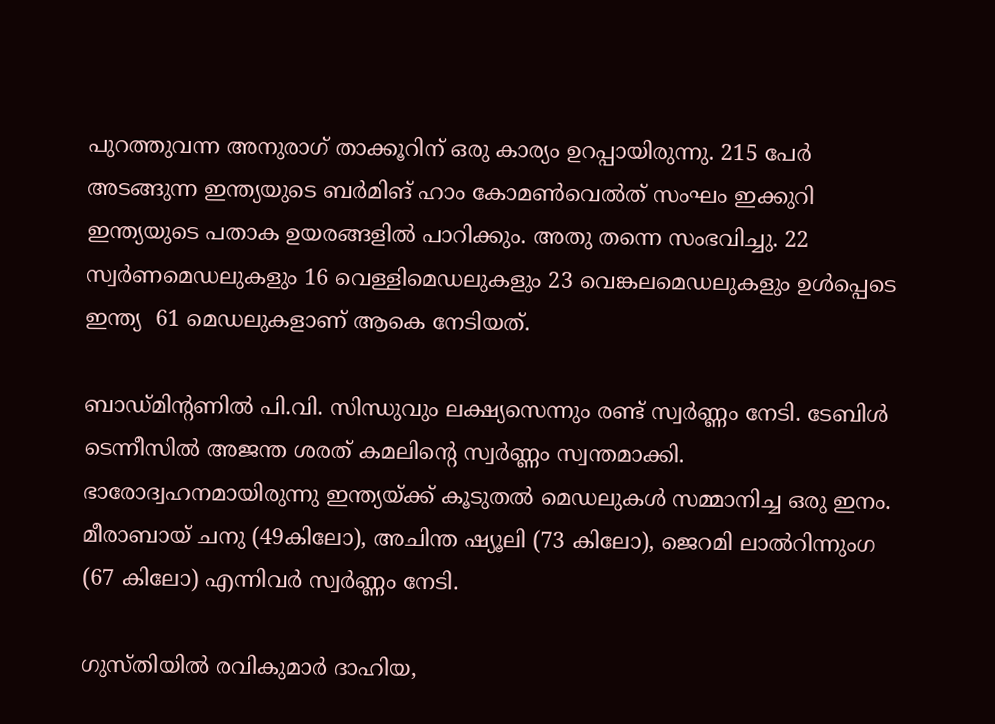പുറത്തുവന്ന അനുരാഗ് താക്കൂറിന് ഒരു കാര്യം ഉറപ്പായിരുന്നു. 215 പേര്‍ അടങ്ങുന്ന ഇന്ത്യയുടെ ബര്‍മിങ് ഹാം കോമണ്‍വെല്‍ത് സംഘം ഇക്കുറി ഇന്ത്യയുടെ പതാക ഉയരങ്ങളില്‍ പാറിക്കും. അതു തന്നെ സംഭവിച്ചു. 22 സ്വര്‍ണമെഡലുകളും 16 വെള്ളിമെഡലുകളും 23 വെങ്കലമെഡലുകളും ഉള്‍പ്പെടെ ഇന്ത്യ  61 മെഡലുകളാണ് ആകെ നേടിയത്.

ബാഡ്മിന്‍റണില്‍ പി.വി. സിന്ധുവും ലക്ഷ്യസെന്നും രണ്ട് സ്വര്‍ണ്ണം നേടി. ടേബിള്‍ ടെന്നീസില്‍ അജന്ത ശരത് കമലിന്റെ സ്വര്‍ണ്ണം സ്വന്തമാക്കി.  ഭാരോദ്വഹനമായിരുന്നു ഇന്ത്യയ്‌ക്ക് കൂടുതല്‍ മെഡലുകള്‍ സമ്മാനിച്ച ഒരു ഇനം. മീരാബായ് ചനു (49കിലോ), അചിന്ത ഷ്യൂലി (73 കിലോ), ജെറമി ലാല്‍റിന്നുംഗ (67 കിലോ) എന്നിവര്‍ സ്വര്‍ണ്ണം നേടി.

ഗുസ്തിയില്‍ രവികുമാര്‍ ദാഹിയ,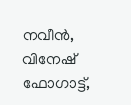നവീന്‍, വിനേഷ് ഫോഗാട്ട്,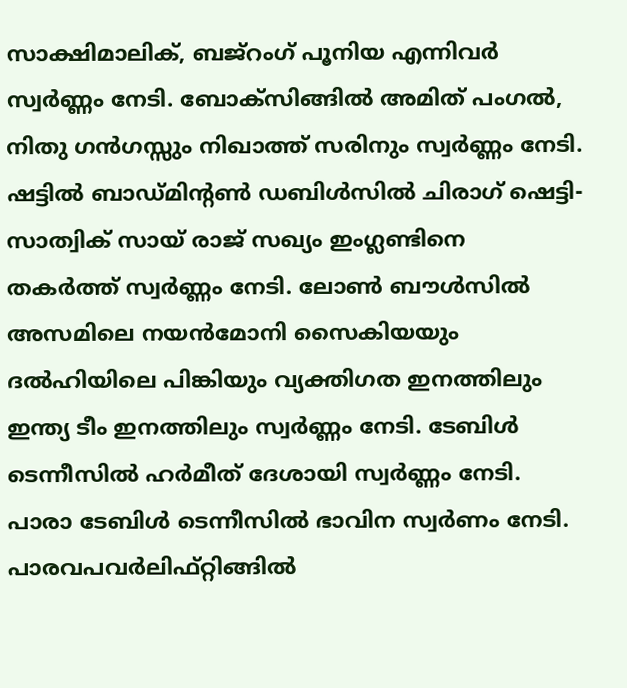സാക്ഷിമാലിക്, ബജ്റംഗ് പൂനിയ എന്നിവര്‍ സ്വര്‍ണ്ണം നേടി. ബോക്സിങ്ങില്‍ അമിത് പംഗല്‍, നിതു ഗന്‍ഗസ്സും നിഖാത്ത് സരിനും സ്വര്‍ണ്ണം നേടി.  ഷട്ടില്‍ ബാഡ്മിന്‍റണ്‍ ഡബിള്‍സില്‍ ചിരാഗ് ഷെട്ടി-സാത്വിക് സായ് രാജ് സഖ്യം ഇംഗ്ലണ്ടിനെ തകര്‍ത്ത് സ്വര്‍ണ്ണം നേടി. ലോണ്‍ ബൗള്‍സില്‍ അസമിലെ നയന്‍മോനി സൈകിയയും ദല്‍ഹിയിലെ പിങ്കിയും വ്യക്തിഗത ഇനത്തിലും ഇന്ത്യ ടീം ഇനത്തിലും സ്വര്‍ണ്ണം നേടി. ടേബിള്‍ ടെന്നീസില്‍ ഹര്‍മീത് ദേശായി സ്വര്‍ണ്ണം നേടി. പാരാ ടേബിള്‍ ടെന്നീസില്‍ ഭാവിന സ്വര്‍ണം നേടി.  പാരവപവര്‍ലിഫ്റ്റിങ്ങില്‍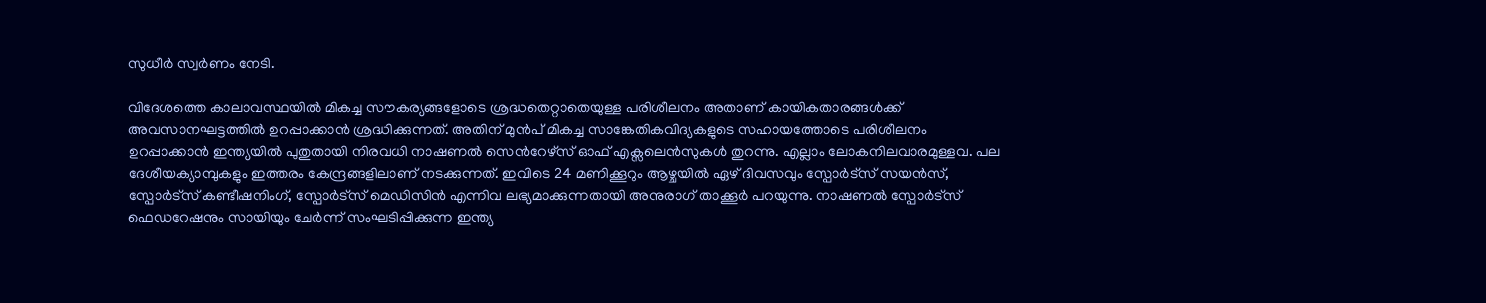സുധീര്‍ സ്വര്‍ണം നേടി.

വിദേശത്തെ കാലാവസ്ഥയില്‍ മികച്ച സൗകര്യങ്ങളോടെ ശ്രദ്ധതെറ്റാതെയുള്ള പരിശീലനം അതാണ് കായികതാരങ്ങള്‍ക്ക് അവസാനഘട്ടത്തില്‍ ഉറപ്പാക്കാന്‍ ശ്രദ്ധിക്കുന്നത്. അതിന് മുന്‍പ് മികച്ച സാങ്കേതികവിദ്യകളുടെ സഹായത്തോടെ പരിശീലനം ഉറപ്പാക്കാന്‍ ഇന്ത്യയില്‍ പുതുതായി നിരവധി നാഷണല്‍ സെന്‍റേഴ്സ് ഓഫ് എക്സലെന്‍സുകള്‍ തുറന്നു. എല്ലാം ലോകനിലവാരമുള്ളവ. പല ദേശീയക്യാമ്പുകളും ഇത്തരം കേന്ദ്രങ്ങളിലാണ് നടക്കുന്നത്. ഇവിടെ 24 മണിക്കൂറും ആഴ്ചയില്‍ ഏഴ് ദിവസവും സ്പോര്‍ട്സ് സയന്‍സ്, സ്പോര്‍ട്സ് കണ്ടീഷനിംഗ്, സ്പോര്‍ട്സ് മെഡിസിന്‍ എന്നിവ ലഭ്യമാക്കുന്നതായി അനുരാഗ് താക്കൂര്‍ പറയുന്നു. നാഷണല്‍ സ്പോര്‍ട്സ് ഫെഡറേഷനും സായിയും ചേര്‍ന്ന് സംഘടിപ്പിക്കുന്ന ഇന്ത്യ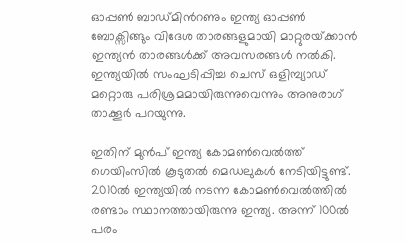ഓപ്പണ്‍ ബാഡ്മിന്‍റണും ഇന്ത്യ ഓപ്പണ്‍ ബോക്സിങ്ങും വിദേശ താരങ്ങളുമായി മാറ്റുരയ്‌ക്കാന്‍ ഇന്ത്യന്‍ താരങ്ങള്‍ക്ക് അവസരങ്ങള്‍ നല്‍കി. ഇന്ത്യയില്‍ സംഘടിപ്പിച്ച ചെസ് ഒളിമ്പ്യാഡ് മറ്റൊരു പരിശ്രമമായിരുന്നുവെന്നും അനുരാഗ് താക്കൂര്‍ പറയുന്നു.

ഇതിന് മുന്‍പ് ഇന്ത്യ കോമണ്‍വെല്‍ത്ത് ഗെയിംസില്‍ കൂടുതല്‍ മെഡലുകള്‍ നേടിയിട്ടുണ്ട്. 2010ല്‍ ഇന്ത്യയില്‍ നടന്ന കോമണ്‍വെല്‍ത്തില്‍ രണ്ടാം സ്ഥാനത്തായിരുന്നു ഇന്ത്യ. അന്ന് 100ല്‍ പരം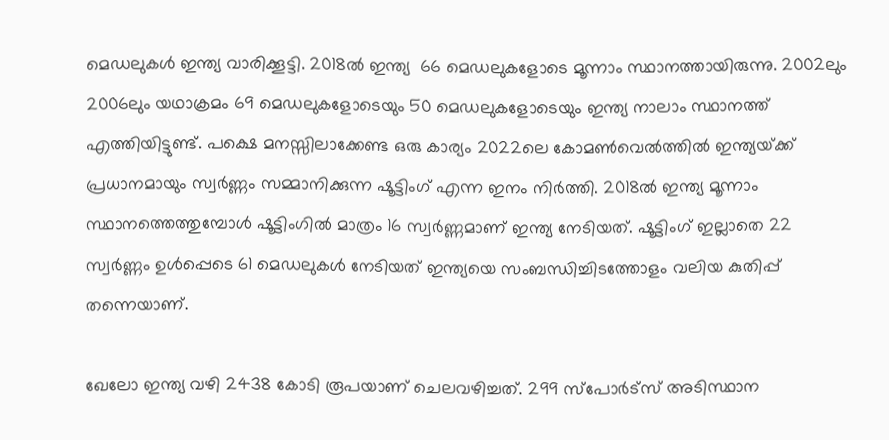മെഡലുകള്‍ ഇന്ത്യ വാരിക്കൂട്ടി. 2018ല്‍ ഇന്ത്യ  66 മെഡലുകളോടെ മൂന്നാം സ്ഥാനത്തായിരുന്നു. 2002ലും 2006ലും യഥാക്രമം 69 മെഡലുകളോടെയും 50 മെഡലുകളോടെയും ഇന്ത്യ നാലാം സ്ഥാനത്ത് എത്തിയിട്ടുണ്ട്. പക്ഷെ മനസ്സിലാക്കേണ്ട ഒരു കാര്യം 2022ലെ കോമണ്‍വെല്‍ത്തില്‍ ഇന്ത്യയ്‌ക്ക് പ്രധാനമായും സ്വര്‍ണ്ണം സമ്മാനിക്കുന്ന ഷൂട്ടിംഗ് എന്ന ഇനം നിര്‍ത്തി. 2018ല്‍ ഇന്ത്യ മൂന്നാം സ്ഥാനത്തെത്തുമ്പോള്‍ ഷൂട്ടിംഗില്‍ മാത്രം 16 സ്വര്‍ണ്ണമാണ് ഇന്ത്യ നേടിയത്. ഷൂട്ടിംഗ് ഇല്ലാതെ 22 സ്വര്‍ണ്ണം ഉള്‍പ്പെടെ 61 മെഡലുകള്‍ നേടിയത് ഇന്ത്യയെ സംബന്ധിച്ചിടത്തോളം വലിയ കുതിപ്പ് തന്നെയാണ്.

ഖേലോ ഇന്ത്യ വഴി 2438 കോടി രൂപയാണ് ചെലവഴിച്ചത്. 299 സ്പോര്‍ട്സ് അടിസ്ഥാന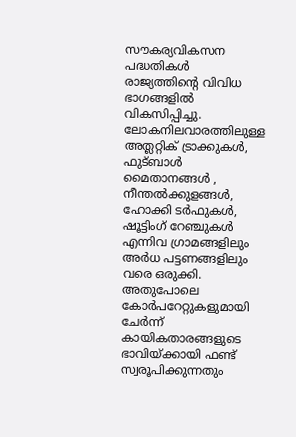സൗകര്യവികസന പദ്ധതികള്‍ രാജ്യത്തിന്റെ വിവിധ ഭാഗങ്ങളില്‍ വികസിപ്പിച്ചു. ലോകനിലവാരത്തിലുള്ള അത്ലറ്റിക് ട്രാക്കുകള്‍, ഫുട്ബാള്‍ മൈതാനങ്ങള്‍ , നീന്തല്‍ക്കുളങ്ങള്‍, ഹോക്കി ടര്‍ഫുകള്‍, ഷൂട്ടിംഗ് റേഞ്ചുകള്‍ എന്നിവ ഗ്രാമങ്ങളിലും അര്‍ധ പട്ടണങ്ങളിലും വരെ ഒരുക്കി. അതുപോലെ കോര്‍പറേറ്റുകളുമായി ചേര്‍ന്ന് കായികതാരങ്ങളുടെ ഭാവിയ്‌ക്കായി ഫണ്ട് സ്വരൂപിക്കുന്നതും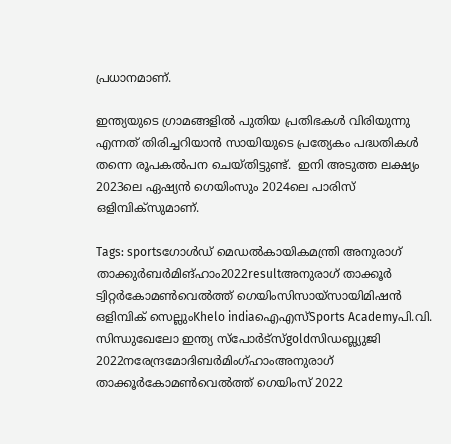പ്രധാനമാണ്.

ഇന്ത്യയുടെ ഗ്രാമങ്ങളില്‍ പുതിയ പ്രതിഭകള്‍ വിരിയുന്നു എന്നത് തിരിച്ചറിയാന്‍ സായിയുടെ പ്രത്യേകം പദ്ധതികള്‍ തന്നെ രൂപകല്‍പന ചെയ്തിട്ടുണ്ട്.  ഇനി അടുത്ത ലക്ഷ്യം 2023ലെ ഏഷ്യന്‍ ഗെയിംസും 2024ലെ പാരിസ് ഒളിമ്പിക്സുമാണ്.

Tags: sportsഗോള്‍ഡ് മെഡല്‍കായികമന്ത്രി അനുരാഗ് താക്കുര്‍ബര്‍മിങ്ഹാം2022resultഅനുരാഗ് താക്കൂര്‍ ട്വിറ്റര്‍കോമണ്‍വെല്‍ത്ത് ഗെയിംസിസായ്സായിമിഷന്‍ ഒളിമ്പിക് സെല്ലുംKhelo indiaഐഎസ്Sports Academyപി.വി. സിന്ധുഖേലോ ഇന്ത്യ സ്‌പോര്‍ട്‌സ്goldസിഡബ്ല്യുജി 2022നരേന്ദ്രമോദിബര്‍മിംഗ്ഹാംഅനുരാഗ് താക്കൂര്‍കോമണ്‍വെല്‍ത്ത് ഗെയിംസ് 2022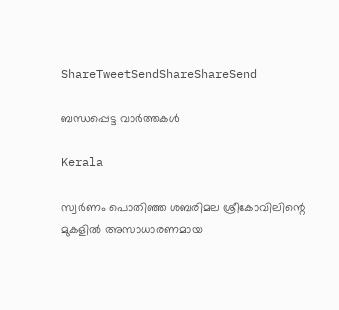ShareTweetSendShareShareSend

ബന്ധപ്പെട്ട വാര്‍ത്തകള്‍

Kerala

സ്വര്‍ണം പൊതിഞ്ഞ ശബരിമല ശ്രീകോവിലിന്റെ മുകളില്‍ അസാധാരണമായ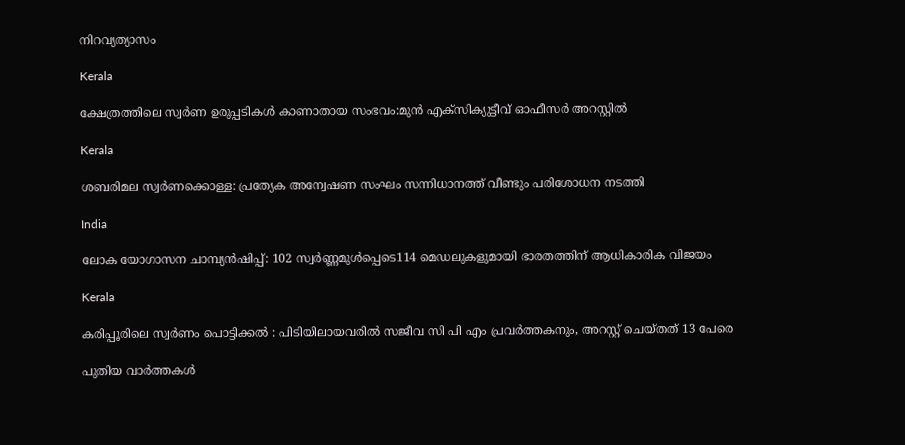നിറവ്യത്യാസം

Kerala

ക്ഷേത്രത്തിലെ സ്വര്‍ണ ഉരുപ്പടികള്‍ കാണാതായ സംഭവം:മുന്‍ എക്‌സിക്യുട്ടീവ് ഓഫീസര്‍ അറസ്റ്റില്‍

Kerala

ശബരിമല സ്വര്‍ണക്കൊള്ള: പ്രത്യേക അന്വേഷണ സംഘം സന്നിധാനത്ത് വീണ്ടും പരിശോധന നടത്തി

India

ലോക യോഗാസന ചാമ്പ്യന്‍ഷിപ്പ്: 102 സ്വര്‍ണ്ണമുള്‍പ്പെടെ114 മെഡലുകളുമായി ഭാരതത്തിന് ആധികാരിക വിജയം

Kerala

കരിപ്പൂരിലെ സ്വര്‍ണം പൊട്ടിക്കല്‍ : പിടിയിലായവരില്‍ സജീവ സി പി എം പ്രവര്‍ത്തകനും, അറസ്റ്റ് ചെയ്തത് 13 പേരെ

പുതിയ വാര്‍ത്തകള്‍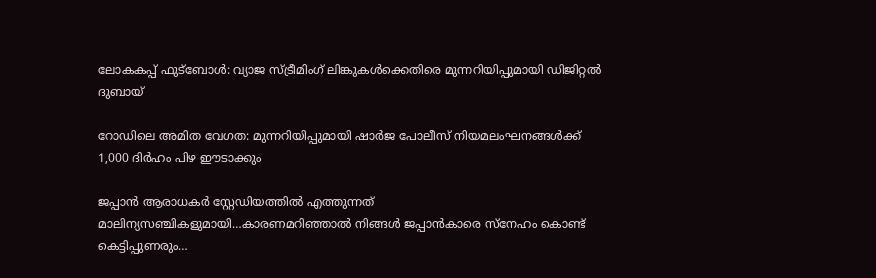ലോകകപ്പ് ഫുട്ബോൾ: വ്യാജ സ്ട്രീമിംഗ് ലിങ്കുകൾക്കെതിരെ മുന്നറിയിപ്പുമായി ഡിജിറ്റൽ ദുബായ്

റോഡിലെ അമിത വേഗത: മുന്നറിയിപ്പുമായി ഷാർജ പോലീസ് നിയമലംഘനങ്ങൾക്ക് 1,000 ദിർഹം പിഴ ഈടാക്കും

ജപ്പാന്‍ ആരാധകര്‍ സ്റ്റേഡിയത്തില്‍ എത്തുന്നത് മാലിന്യസഞ്ചികളുമായി…കാരണമറിഞ്ഞാല്‍ നിങ്ങള്‍ ജപ്പാന്‍കാരെ സ്നേഹം കൊണ്ട് കെട്ടിപ്പുണരും…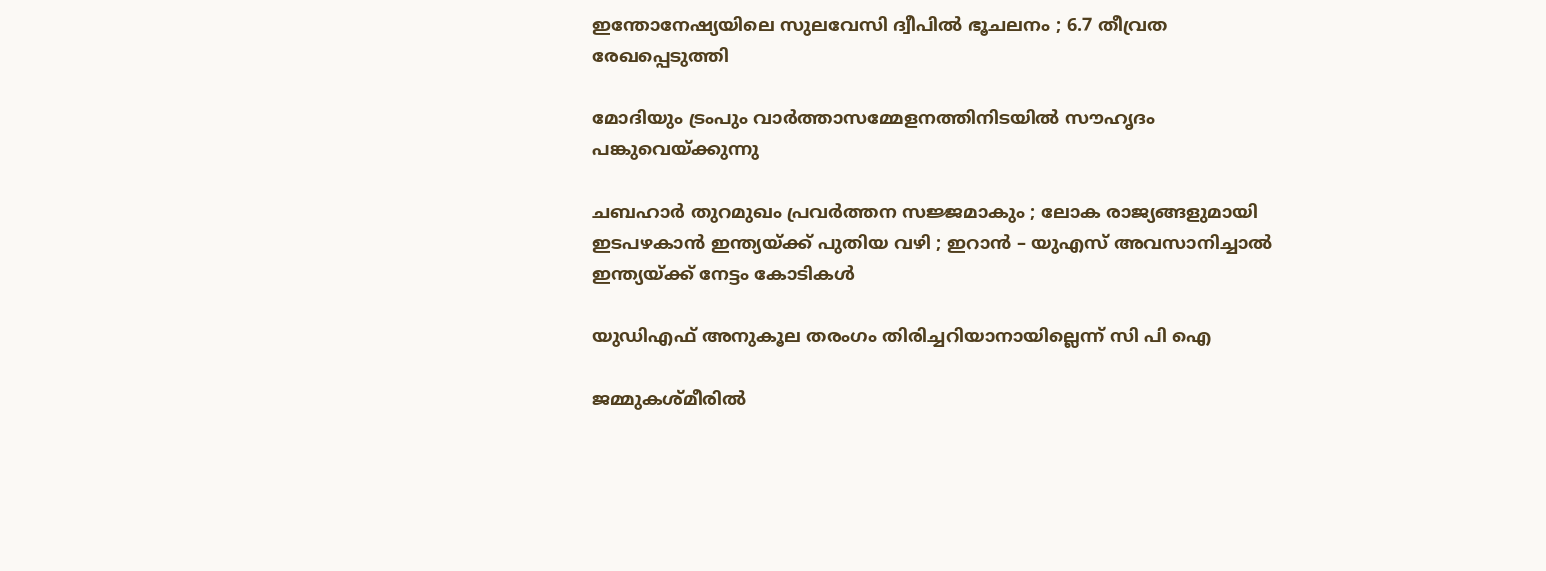ഇന്തോനേഷ്യയിലെ സുലവേസി ദ്വീപിൽ ഭൂചലനം ; 6.7 തീവ്രത രേഖപ്പെടുത്തി

മോദിയും ട്രംപും വാര്‍ത്താസമ്മേളനത്തിനിടയില്‍ സൗഹൃദം പങ്കുവെയ്ക്കുന്നു

ചബഹാര്‍ തുറമുഖം പ്രവർത്തന സജ്ജമാകും ; ലോക രാജ്യങ്ങളുമായി ഇടപഴകാന്‍ ഇന്ത്യയ്‌ക്ക് പുതിയ വഴി ; ഇറാൻ – യുഎസ് അവസാനിച്ചാൽ ഇന്ത്യയ്‌ക്ക് നേട്ടം കോടികൾ

യുഡിഎഫ് അനുകൂല തരംഗം തിരിച്ചറിയാനായില്ലെന്ന് സി പി ഐ

ജമ്മുകശ്മീരിൽ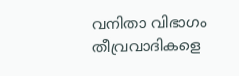വനിതാ വിഭാഗം തീവ്രവാദികളെ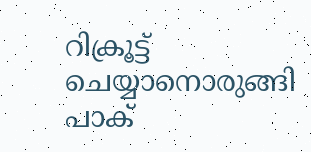റിക്രൂട്ട് ചെയ്യാനൊരുങ്ങി പാക്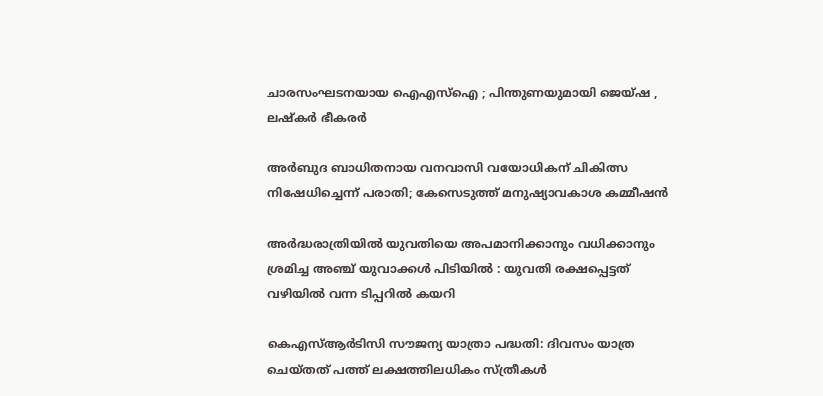ചാരസംഘടനയായ ഐഎസ്ഐ ; പിന്തുണയുമായി ജെയ്ഷ , ലഷ്കർ ഭീകരർ

അര്‍ബുദ ബാധിതനായ വനവാസി വയോധികന് ചികിത്സ നിഷേധിച്ചെന്ന് പരാതി; കേസെടുത്ത് മനുഷ്യാവകാശ കമ്മീഷന്‍

അർദ്ധരാത്രിയിൽ യുവതിയെ അപമാനിക്കാനും വധിക്കാനും ശ്രമിച്ച അഞ്ച് യുവാക്കൾ പിടിയിൽ : യുവതി രക്ഷപ്പെട്ടത് വഴിയിൽ വന്ന ടിപ്പറിൽ കയറി

കെഎസ്ആര്‍ടിസി സൗജന്യ യാത്രാ പദ്ധതി: ദിവസം യാത്ര ചെയ്തത് പത്ത് ലക്ഷത്തിലധികം സ്ത്രീകള്‍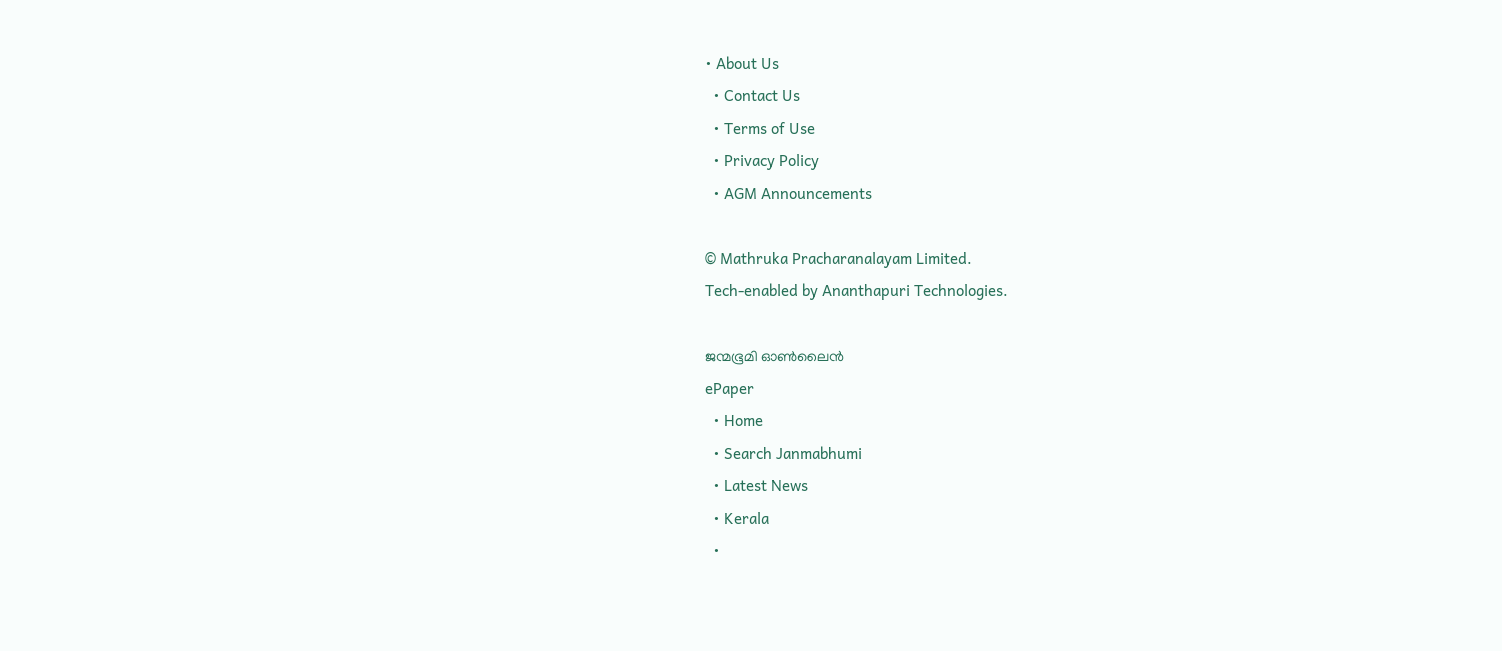• About Us
  • Contact Us
  • Terms of Use
  • Privacy Policy
  • AGM Announcements

© Mathruka Pracharanalayam Limited.
Tech-enabled by Ananthapuri Technologies.

ജന്മഭൂമി ഓണ്‍ലൈന്‍
ePaper
  • Home
  • Search Janmabhumi
  • Latest News
  • Kerala
  •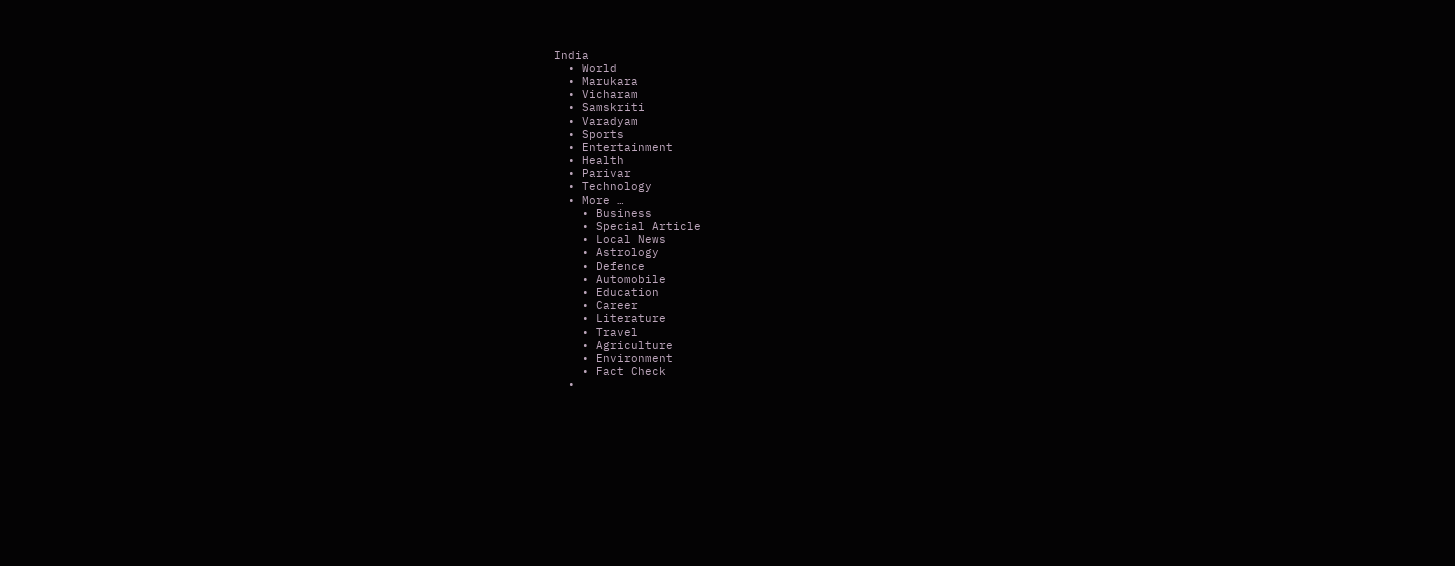India
  • World
  • Marukara
  • Vicharam
  • Samskriti
  • Varadyam
  • Sports
  • Entertainment
  • Health
  • Parivar
  • Technology
  • More …
    • Business
    • Special Article
    • Local News
    • Astrology
    • Defence
    • Automobile
    • Education
    • Career
    • Literature
    • Travel
    • Agriculture
    • Environment
    • Fact Check
  •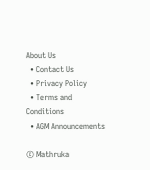About Us
  • Contact Us
  • Privacy Policy
  • Terms and Conditions
  • AGM Announcements

© Mathruka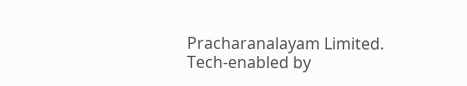Pracharanalayam Limited.
Tech-enabled by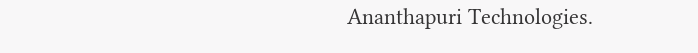Ananthapuri Technologies.